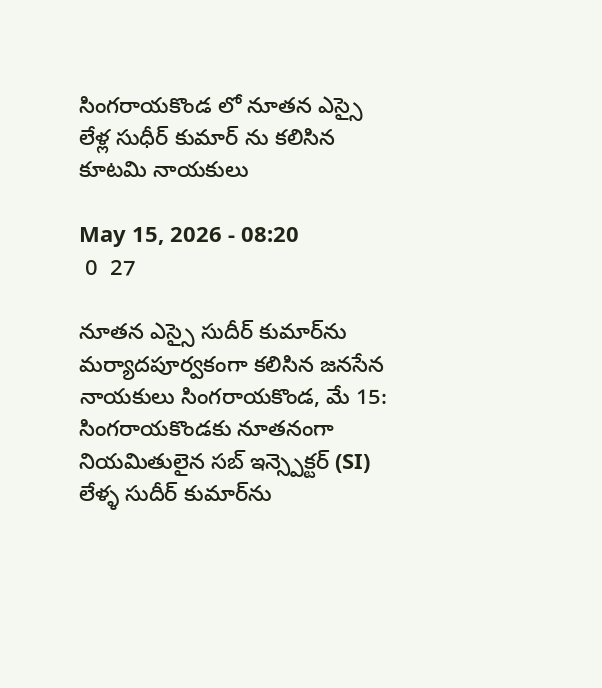సింగరాయకొండ లో నూతన ఎస్సై లేళ్ల సుధీర్ కుమార్ ను కలిసిన కూటమి నాయకులు

May 15, 2026 - 08:20
 0  27

నూతన ఎస్సై సుదీర్ కుమార్‌ను మర్యాదపూర్వకంగా కలిసిన జనసేన నాయకులు సింగరాయకొండ, మే 15: సింగరాయకొండకు నూతనంగా నియమితులైన సబ్ ఇన్స్పెక్టర్ (SI) లేళ్ళ సుదీర్ కుమార్‌ను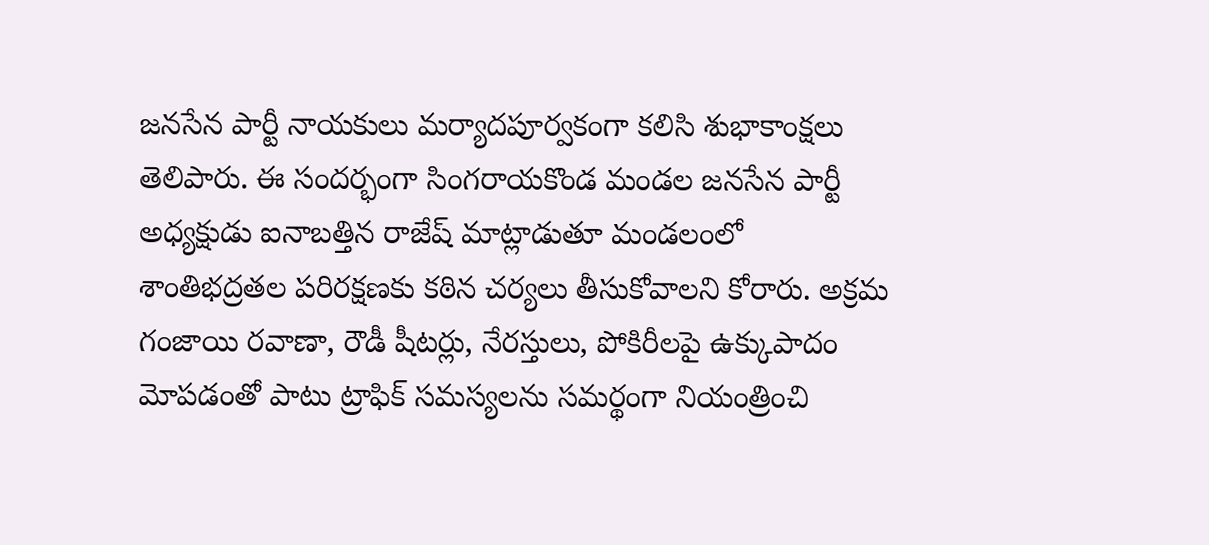జనసేన పార్టీ నాయకులు మర్యాదపూర్వకంగా కలిసి శుభాకాంక్షలు తెలిపారు. ఈ సందర్భంగా సింగరాయకొండ మండల జనసేన పార్టీ అధ్యక్షుడు ఐనాబత్తిన రాజేష్ మాట్లాడుతూ మండలంలో శాంతిభద్రతల పరిరక్షణకు కఠిన చర్యలు తీసుకోవాలని కోరారు. అక్రమ గంజాయి రవాణా, రౌడీ షీటర్లు, నేరస్తులు, పోకిరీలపై ఉక్కుపాదం మోపడంతో పాటు ట్రాఫిక్ సమస్యలను సమర్థంగా నియంత్రించి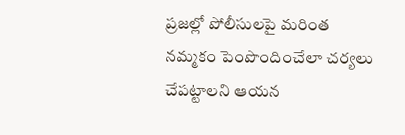ప్రజల్లో పోలీసులపై మరింత నమ్మకం పెంపొందించేలా చర్యలు చేపట్టాలని ఆయన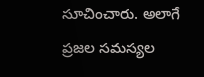సూచించారు. అలాగే ప్రజల సమస్యల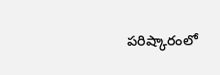పరిష్కారంలో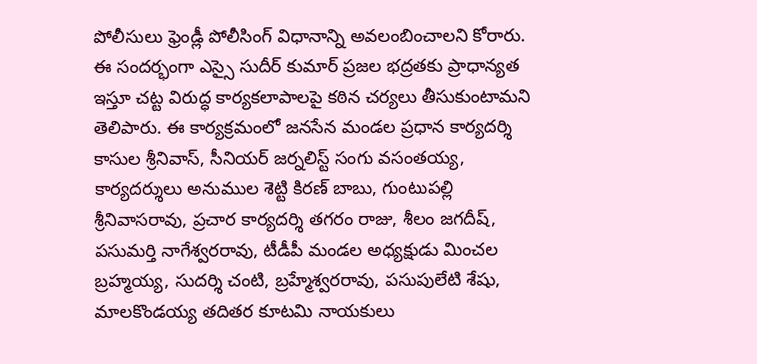పోలీసులు ఫ్రెండ్లీ పోలీసింగ్ విధానాన్ని అవలంబించాలని కోరారు. ఈ సందర్భంగా ఎస్సై సుదీర్ కుమార్ ప్రజల భద్రతకు ప్రాధాన్యత ఇస్తూ చట్ట విరుద్ధ కార్యకలాపాలపై కఠిన చర్యలు తీసుకుంటామని తెలిపారు. ఈ కార్యక్రమంలో జనసేన మండల ప్రధాన కార్యదర్శి కాసుల శ్రీనివాస్, సీనియర్ జర్నలిస్ట్ సంగు వసంతయ్య, కార్యదర్శులు అనుముల శెట్టి కిరణ్ బాబు, గుంటుపల్లి శ్రీనివాసరావు, ప్రచార కార్యదర్శి తగరం రాజు, శీలం జగదీష్, పసుమర్తి నాగేశ్వరరావు, టీడీపీ మండల అధ్యక్షుడు మించల బ్రహ్మయ్య, సుదర్శి చంటి, బ్రహ్మేశ్వరరావు, పసుపులేటి శేషు, మాలకొండయ్య తదితర కూటమి నాయకులు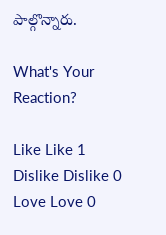పాల్గొన్నారు.

What's Your Reaction?

Like Like 1
Dislike Dislike 0
Love Love 0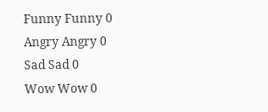Funny Funny 0
Angry Angry 0
Sad Sad 0
Wow Wow 0